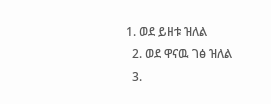1. ወደ ይዘቱ ዝለል
  2. ወደ ዋናዉ ገፅ ዝለል
  3.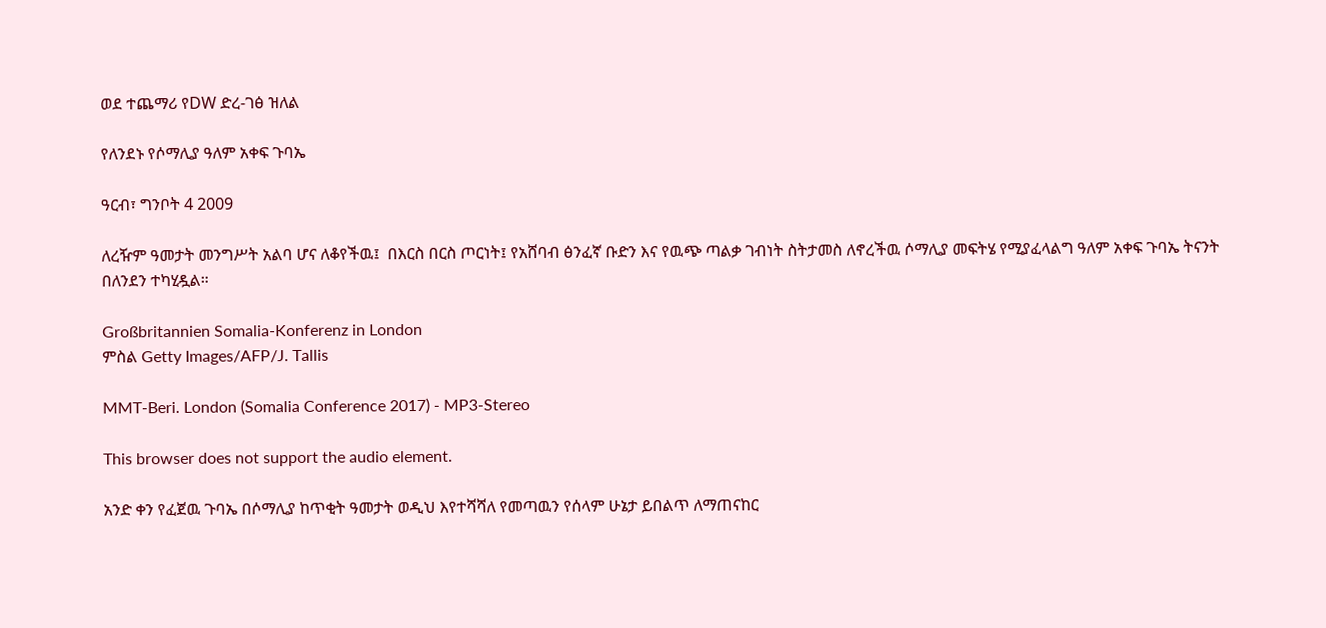ወደ ተጨማሪ የDW ድረ-ገፅ ዝለል

የለንደኑ የሶማሊያ ዓለም አቀፍ ጉባኤ

ዓርብ፣ ግንቦት 4 2009

ለረዥም ዓመታት መንግሥት አልባ ሆና ለቆየችዉ፤  በእርስ በርስ ጦርነት፤ የአሸባብ ፅንፈኛ ቡድን እና የዉጭ ጣልቃ ገብነት ስትታመስ ለኖረችዉ ሶማሊያ መፍትሄ የሚያፈላልግ ዓለም አቀፍ ጉባኤ ትናንት በለንደን ተካሂዷል።

Großbritannien Somalia-Konferenz in London
ምስል Getty Images/AFP/J. Tallis

MMT-Beri. London (Somalia Conference 2017) - MP3-Stereo

This browser does not support the audio element.

አንድ ቀን የፈጀዉ ጉባኤ በሶማሊያ ከጥቂት ዓመታት ወዲህ እየተሻሻለ የመጣዉን የሰላም ሁኔታ ይበልጥ ለማጠናከር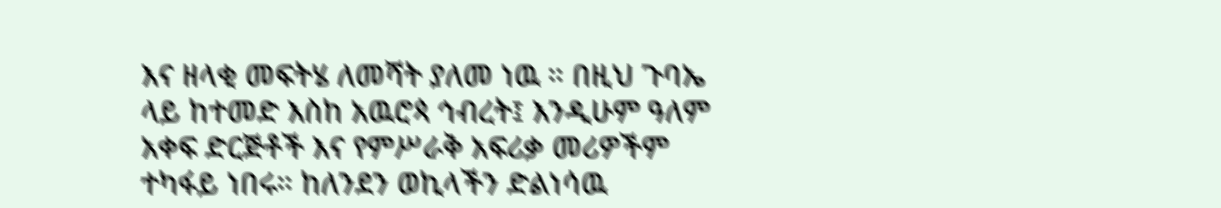እና ዘላቂ መፍትሄ ለመሻት ያለመ ነዉ ። በዚህ ጉባኤ ላይ ከተመድ እስከ አዉሮጳ ኅብረት፤ እንዲሁም ዓለም አቀፍ ድርጅቶች እና የምሥራቅ አፍሪቃ መሪዎችም ተካፋይ ነበሩ። ከለንደን ወኪላችን ድልነሳዉ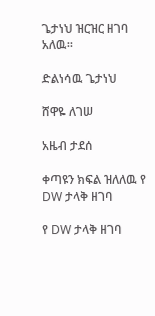ጌታነህ ዝርዝር ዘገባ አለዉ።

ድልነሳዉ ጌታነህ

ሸዋዬ ለገሠ

አዜብ ታደሰ

ቀጣዩን ክፍል ዝለለዉ የ DW ታላቅ ዘገባ

የ DW ታላቅ ዘገባ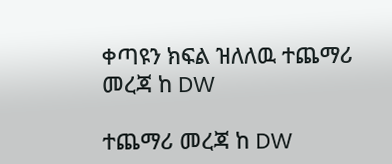ቀጣዩን ክፍል ዝለለዉ ተጨማሪ መረጃ ከ DW

ተጨማሪ መረጃ ከ DW